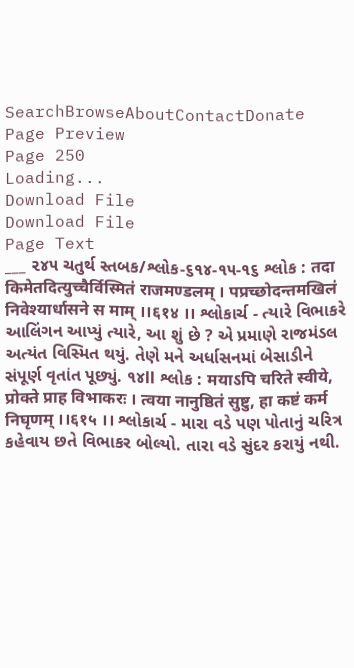SearchBrowseAboutContactDonate
Page Preview
Page 250
Loading...
Download File
Download File
Page Text
___ ૨૪૫ ચતુર્થ સ્તબક/શ્લોક-૬૧૪-૧૫-૧૬ શ્લોક : तदा किमेतदित्युच्चैर्विस्मितं राजमण्डलम् । पप्रच्छोदन्तमखिलं निवेश्यार्धासने स माम् ।।६१४ ।। શ્લોકાર્ચ - ત્યારે વિભાકરે આલિંગન આપ્યું ત્યારે, આ શું છે ? એ પ્રમાણે રાજમંડલ અત્યંત વિસ્મિત થયું. તેણે મને અર્ધાસનમાં બેસાડીને સંપૂર્ણ વૃતાંત પૂછ્યું. ૧૪ll શ્લોક : मयाऽपि चरिते स्वीये, प्रोक्ते प्राह विभाकरः । त्वया नानुष्ठितं सुष्टु, हा कष्टं कर्म निघृणम् ।।६१५ ।। શ્લોકાર્ચ - મારા વડે પણ પોતાનું ચરિત્ર કહેવાય છતે વિભાકર બોલ્યો. તારા વડે સુંદર કરાયું નથી.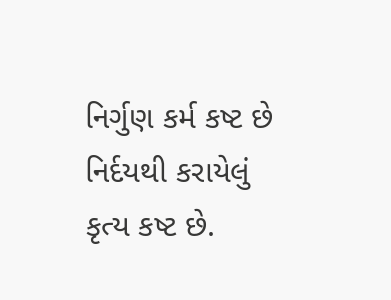નિર્ગુણ કર્મ કષ્ટ છે નિર્દયથી કરાયેલું કૃત્ય કષ્ટ છે.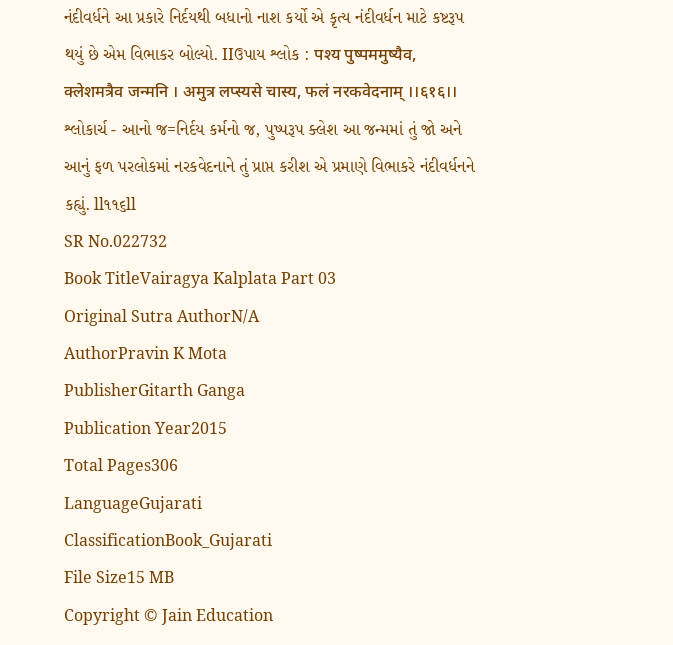નંદીવર્ધને આ પ્રકારે નિર્દયથી બધાનો નાશ કર્યો એ કૃત્ય નંદીવર્ધન માટે કષ્ટરૂપ થયું છે એમ વિભાકર બોલ્યો. IIઉપાય શ્લોક : पश्य पुष्पममुष्यैव, क्लेशमत्रैव जन्मनि । अमुत्र लप्स्यसे चास्य, फलं नरकवेदनाम् ।।६१६।। શ્લોકાર્ચ - આનો જ=નિર્દય કર્મનો જ, પુષ્પરૂપ ક્લેશ આ જન્મમાં તું જો અને આનું ફળ પરલોકમાં નરકવેદનાને તું પ્રાપ્ત કરીશ એ પ્રમાણે વિભાકરે નંદીવર્ધનને કહ્યું. ll૧૧૬ll
SR No.022732
Book TitleVairagya Kalplata Part 03
Original Sutra AuthorN/A
AuthorPravin K Mota
PublisherGitarth Ganga
Publication Year2015
Total Pages306
LanguageGujarati
ClassificationBook_Gujarati
File Size15 MB
Copyright © Jain Education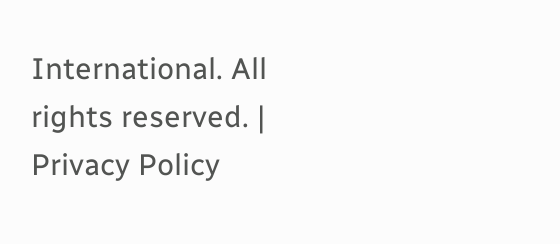International. All rights reserved. | Privacy Policy